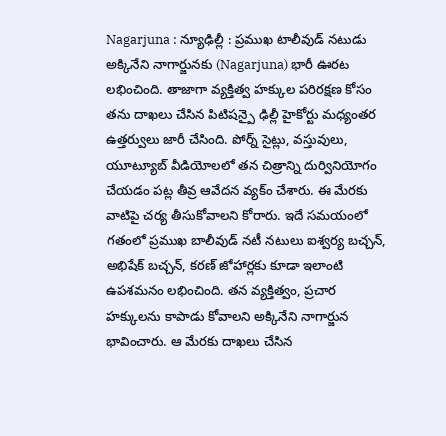Nagarjuna : న్యూఢిల్లీ : ప్రముఖ టాలీవుడ్ నటుడు అక్కినేని నాగార్జునకు (Nagarjuna) భారీ ఊరట లభించింది. తాజాగా వ్యక్తిత్వ హక్కుల పరిరక్షణ కోసం తను దాఖలు చేసిన పిటిషన్పై ఢిల్లీ హైకోర్టు మధ్యంతర ఉత్తర్వులు జారీ చేసింది. పోర్న్ సైట్లు, వస్తువులు, యూట్యూబ్ వీడియోలలో తన చిత్రాన్ని దుర్వినియోగం చేయడం పట్ల తీవ్ర ఆవేదన వ్యక్ం చేశారు. ఈ మేరకు వాటిపై చర్య తీసుకోవాలని కోరారు. ఇదే సమయంలో గతంలో ప్రముఖ బాలీవుడ్ నటీ నటులు ఐశ్వర్య బచ్చన్, అభిషేక్ బచ్చన్, కరణ్ జోహార్లకు కూడా ఇలాంటి ఉపశమనం లభించింది. తన వ్యక్తిత్వం, ప్రచార హక్కులను కాపాడు కోవాలని అక్కినేని నాగార్జున భావించారు. ఆ మేరకు దాఖలు చేసిన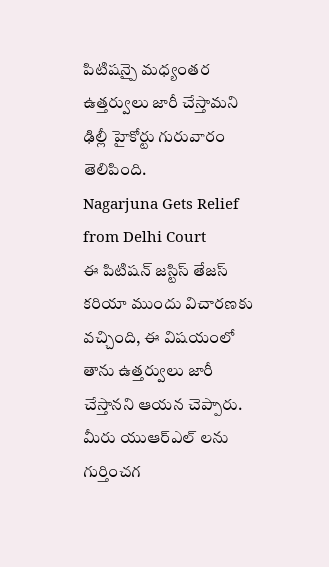పిటిషన్పై మధ్యంతర ఉత్తర్వులు జారీ చేస్తామని ఢిల్లీ హైకోర్టు గురువారం తెలిపింది.
Nagarjuna Gets Relief from Delhi Court
ఈ పిటిషన్ జస్టిస్ తేజస్ కరియా ముందు విచారణకు వచ్చింది, ఈ విషయంలో తాను ఉత్తర్వులు జారీ చేస్తానని ఆయన చెప్పారు. మీరు యుఆర్ఎల్ లను గుర్తించగ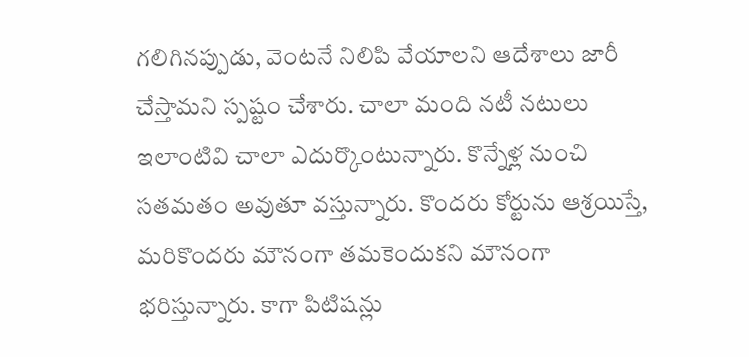గలిగినప్పుడు, వెంటనే నిలిపి వేయాలని ఆదేశాలు జారీ చేస్తామని స్పష్టం చేశారు. చాలా మంది నటీ నటులు ఇలాంటివి చాలా ఎదుర్కొంటున్నారు. కొన్నేళ్ల నుంచి సతమతం అవుతూ వస్తున్నారు. కొందరు కోర్టును ఆశ్రయిస్తే, మరికొందరు మౌనంగా తమకెందుకని మౌనంగా భరిస్తున్నారు. కాగా పిటిషన్లు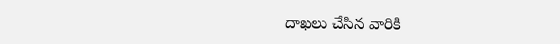దాఖలు చేసిన వారికి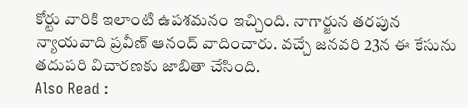కోర్టు వారికి ఇలాంటి ఉపశమనం ఇచ్చింది. నాగార్జున తరపున న్యాయవాది ప్రవీణ్ ఆనంద్ వాదించారు. వచ్చే జనవరి 23న ఈ కేసును తదుపరి విచారణకు జాబితా చేసింది.
Also Read :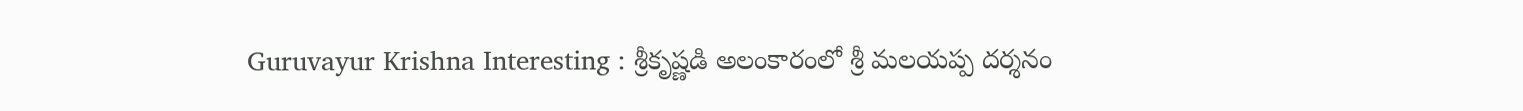Guruvayur Krishna Interesting : శ్రీకృష్ణడి అలంకారంలో శ్రీ మలయప్ప దర్శనం